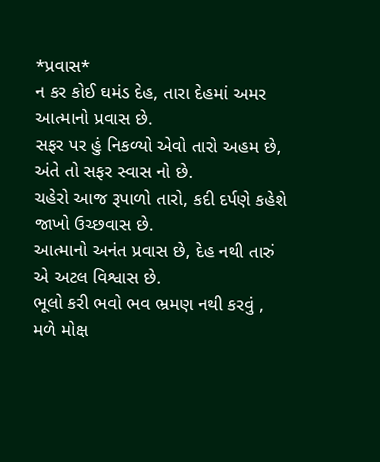*પ્રવાસ*
ન કર કોઈ ઘમંડ દેહ, તારા દેહમાં અમર આત્માનો પ્રવાસ છે.
સફર પર હું નિકળ્યો એવો તારો અહમ છે, અંતે તો સફર સ્વાસ નો છે.
ચહેરો આજ રૂપાળો તારો, કદી દર્પણે કહેશે જાખો ઉચ્છવાસ છે.
આત્માનો અનંત પ્રવાસ છે, દેહ નથી તારું એ અટલ વિશ્વાસ છે.
ભૂલો કરી ભવો ભવ ભ્રમણ નથી કરવું , મળે મોક્ષ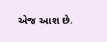એજ આશ છે.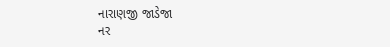નારાણજી જાડેજા
નર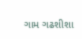ગામ ગઢશીશા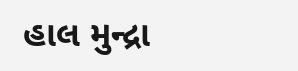હાલ મુન્દ્રા